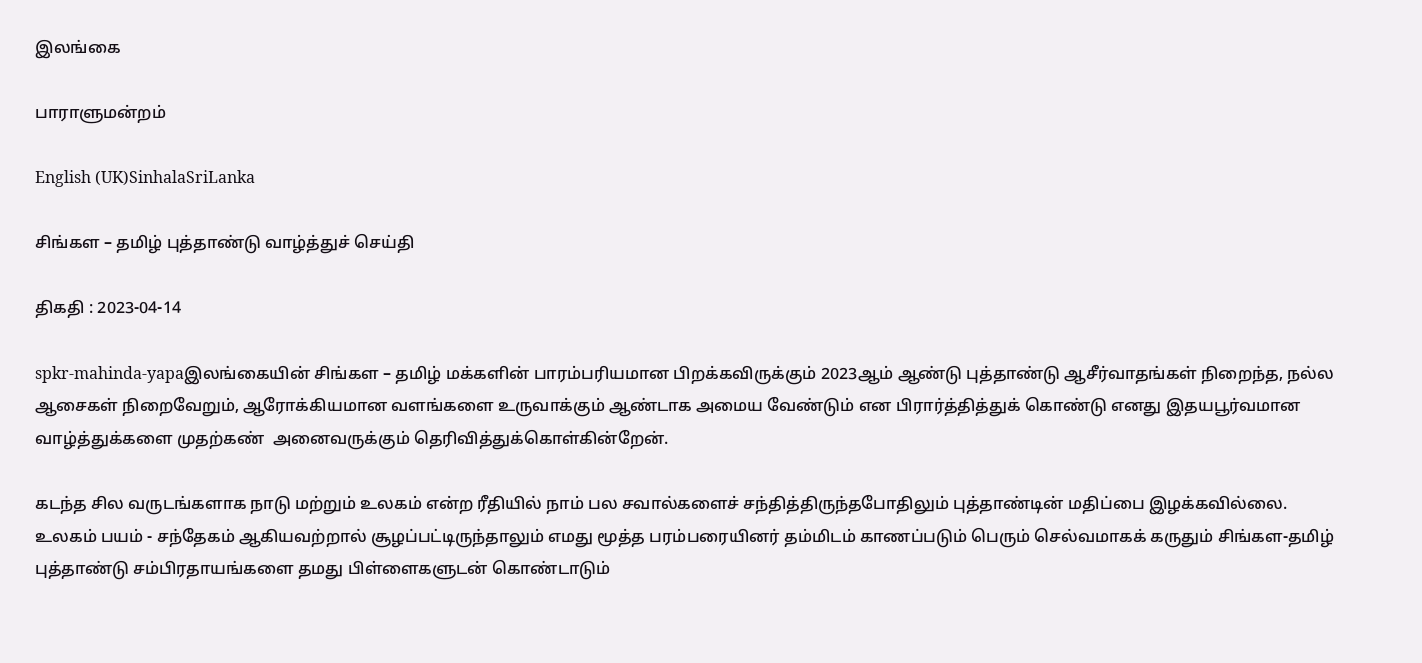இலங்கை

பாராளுமன்றம்

English (UK)SinhalaSriLanka

சிங்கள – தமிழ் புத்தாண்டு வாழ்த்துச் செய்தி

திகதி : 2023-04-14

spkr-mahinda-yapaஇலங்கையின் சிங்கள – தமிழ் மக்களின் பாரம்பரியமான பிறக்கவிருக்கும் 2023ஆம் ஆண்டு புத்தாண்டு ஆசீர்வாதங்கள் நிறைந்த, நல்ல ஆசைகள் நிறைவேறும், ஆரோக்கியமான வளங்களை உருவாக்கும் ஆண்டாக அமைய வேண்டும் என பிரார்த்தித்துக் கொண்டு எனது இதயபூர்வமான வாழ்த்துக்களை முதற்கண்  அனைவருக்கும் தெரிவித்துக்கொள்கின்றேன்.

கடந்த சில வருடங்களாக நாடு மற்றும் உலகம் என்ற ரீதியில் நாம் பல சவால்களைச் சந்தித்திருந்தபோதிலும் புத்தாண்டின் மதிப்பை இழக்கவில்லை. உலகம் பயம் - சந்தேகம் ஆகியவற்றால் சூழப்பட்டிருந்தாலும் எமது மூத்த பரம்பரையினர் தம்மிடம் காணப்படும் பெரும் செல்வமாகக் கருதும் சிங்கள-தமிழ் புத்தாண்டு சம்பிரதாயங்களை தமது பிள்ளைகளுடன் கொண்டாடும்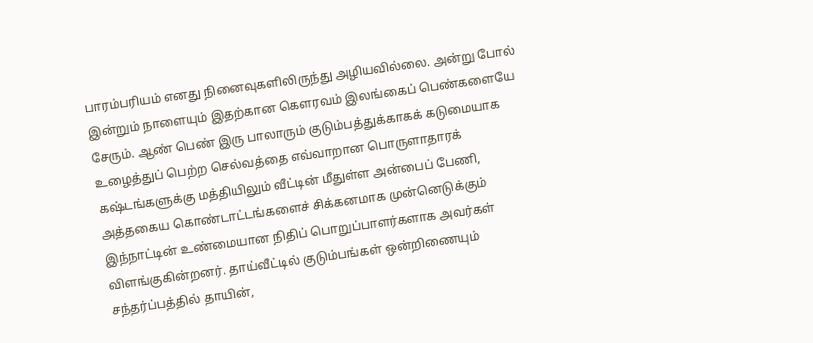பாரம்பரியம் எனது நினைவுகளிலிருந்து அழியவில்லை. அன்று போல் இன்றும் நாளையும் இதற்கான கௌரவம் இலங்கைப் பெண்களையே சேரும். ஆண் பெண் இரு பாலாரும் குடும்பத்துக்காகக் கடுமையாக உழைத்துப் பெற்ற செல்வத்தை எவ்வாறான பொருளாதாரக் கஷ்டங்களுக்கு மத்தியிலும் வீட்டின் மீதுள்ள அன்பைப் பேணி, அத்தகைய கொண்டாட்டங்களைச் சிக்கனமாக முன்னெடுக்கும் இந்நாட்டின் உண்மையான நிதிப் பொறுப்பாளர்களாக அவர்கள் விளங்குகின்றனர். தாய்வீட்டில் குடும்பங்கள் ஒன்றிணையும் சந்தர்ப்பத்தில் தாயின்,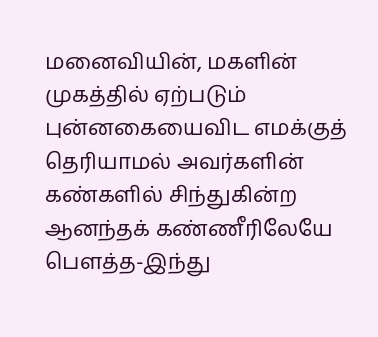மனைவியின், மகளின் முகத்தில் ஏற்படும் புன்னகையைவிட எமக்குத் தெரியாமல் அவர்களின் கண்களில் சிந்துகின்ற ஆனந்தக் கண்ணீரிலேயே பௌத்த-இந்து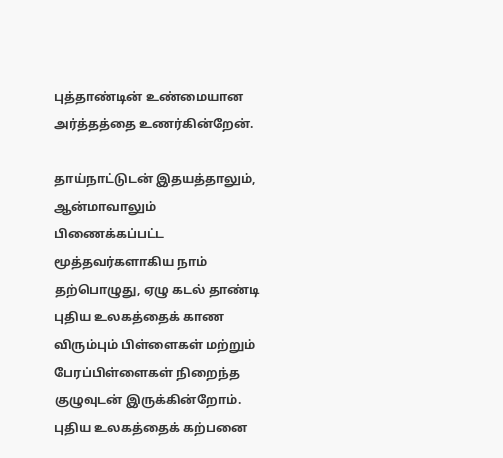புத்தாண்டின் உண்மையான அர்த்தத்தை உணர்கின்றேன்.

தாய்நாட்டுடன் இதயத்தாலும், ஆன்மாவாலும் பிணைக்கப்பட்ட மூத்தவர்களாகிய நாம் தற்பொழுது, ஏழு கடல் தாண்டி புதிய உலகத்தைக் காண விரும்பும் பிள்ளைகள் மற்றும் பேரப்பிள்ளைகள் நிறைந்த குழுவுடன் இருக்கின்றோம். புதிய உலகத்தைக் கற்பனை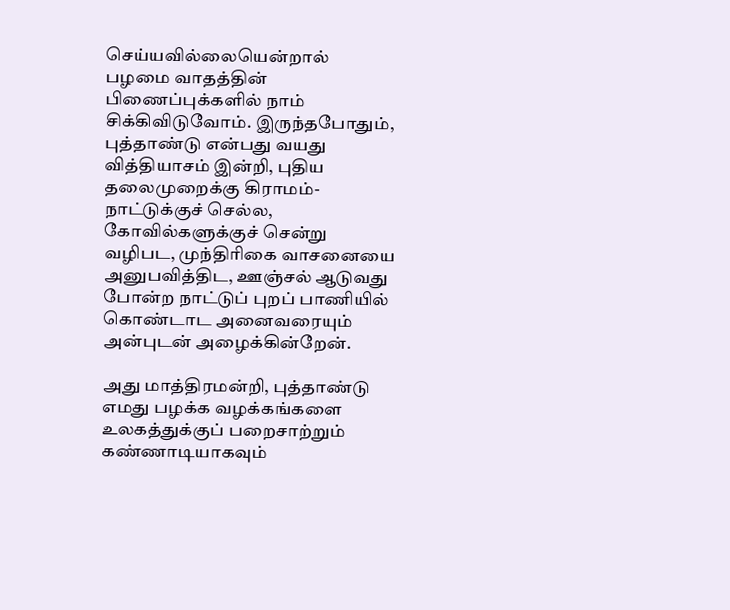செய்யவில்லையென்றால் பழமை வாதத்தின் பிணைப்புக்களில் நாம் சிக்கிவிடுவோம். இருந்தபோதும், புத்தாண்டு என்பது வயது வித்தியாசம் இன்றி, புதிய தலைமுறைக்கு கிராமம்-நாட்டுக்குச் செல்ல, கோவில்களுக்குச் சென்று வழிபட, முந்திரிகை வாசனையை அனுபவித்திட, ஊஞ்சல் ஆடுவது போன்ற நாட்டுப் புறப் பாணியில் கொண்டாட அனைவரையும் அன்புடன் அழைக்கின்றேன்.

அது மாத்திரமன்றி, புத்தாண்டு எமது பழக்க வழக்கங்களை உலகத்துக்குப் பறைசாற்றும் கண்ணாடியாகவும்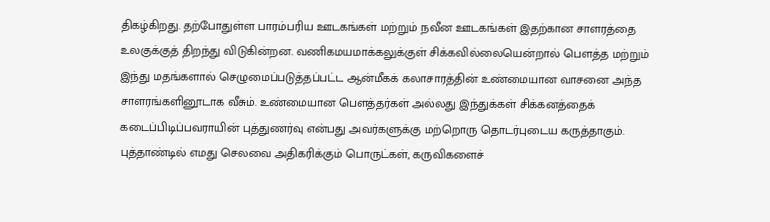திகழ்கிறது. தற்போதுள்ள பாரம்பரிய ஊடகங்கள் மற்றும் நவீன ஊடகங்கள் இதற்கான சாளரத்தை உலகுக்குத் திறந்து விடுகின்றன. வணிகமயமாக்கலுக்குள் சிக்கவில்லையென்றால் பௌத்த மற்றும் இந்து மதங்களால் செழுமைப்படுத்தப்பட்ட ஆன்மீகக் கலாசாரத்தின் உண்மையான வாசனை அந்த சாளரங்களினூடாக வீசும். உண்மையான பௌத்தர்கள் அல்லது இந்துக்கள் சிக்கனத்தைக் கடைப்பிடிப்பவராயின் புத்துணர்வு என்பது அவர்களுக்கு மற்றொரு தொடர்புடைய கருத்தாகும். புத்தாண்டில் எமது செலவை அதிகரிக்கும் பொருட்கள், கருவிகளைச்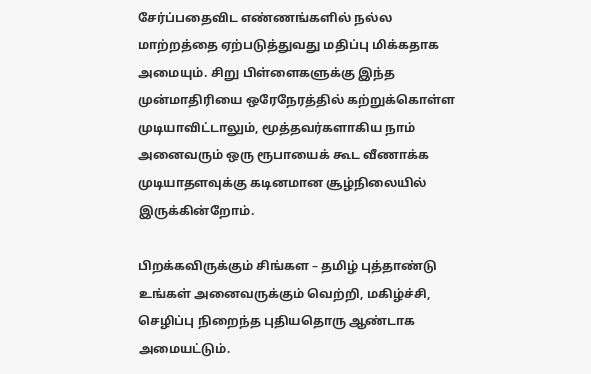சேர்ப்பதைவிட எண்ணங்களில் நல்ல மாற்றத்தை ஏற்படுத்துவது மதிப்பு மிக்கதாக அமையும். சிறு பிள்ளைகளுக்கு இந்த முன்மாதிரியை ஒரேநேரத்தில் கற்றுக்கொள்ள முடியாவிட்டாலும், மூத்தவர்களாகிய நாம் அனைவரும் ஒரு ரூபாயைக் கூட வீணாக்க முடியாதளவுக்கு கடினமான சூழ்நிலையில் இருக்கின்றோம்.

பிறக்கவிருக்கும் சிங்கள – தமிழ் புத்தாண்டு உங்கள் அனைவருக்கும் வெற்றி, மகிழ்ச்சி, செழிப்பு நிறைந்த புதியதொரு ஆண்டாக அமையட்டும்.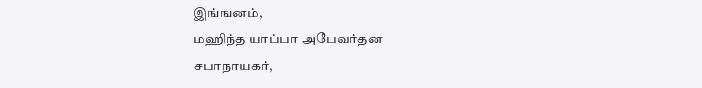இங்ஙனம்,
மஹிந்த யாப்பா அபேவர்தன
சபாநாயகர்,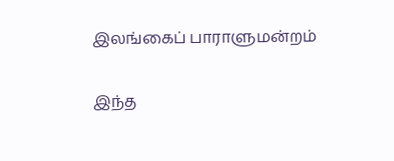இலங்கைப் பாராளுமன்றம்

இந்த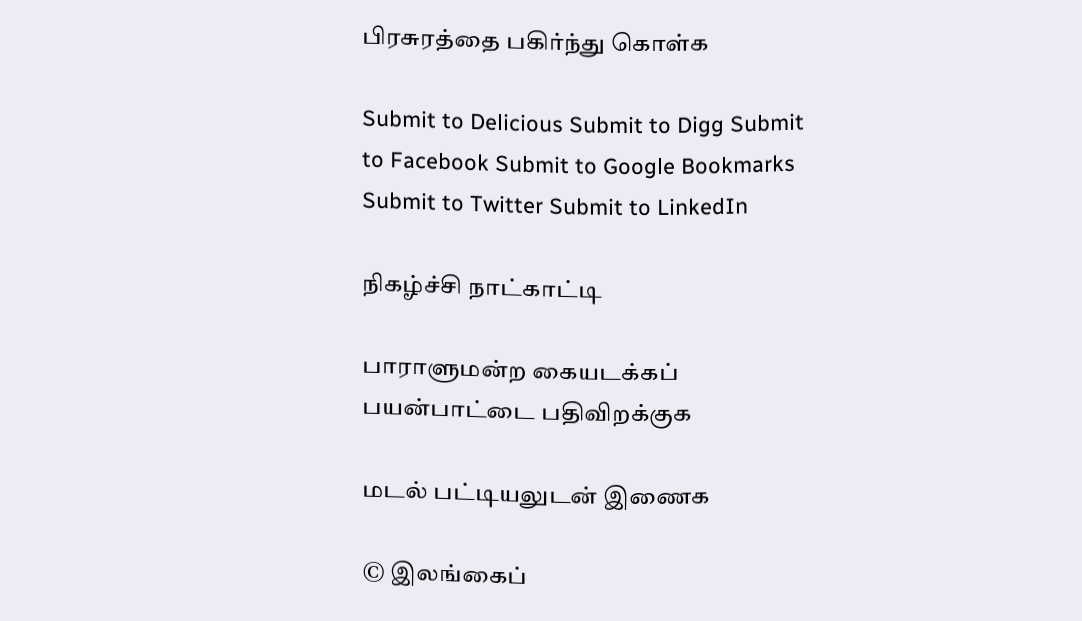பிரசுரத்தை பகிர்ந்து கொள்க

Submit to Delicious Submit to Digg Submit to Facebook Submit to Google Bookmarks Submit to Twitter Submit to LinkedIn

நிகழ்ச்சி நாட்காட்டி

பாராளுமன்ற கையடக்கப் பயன்பாட்டை பதிவிறக்குக

மடல் பட்டியலுடன் இணைக

© இலங்கைப்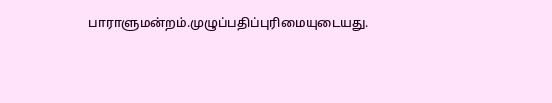பாராளுமன்றம்.முழுப்பதிப்புரிமையுடையது.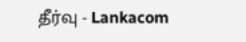தீர்வு - Lankacom